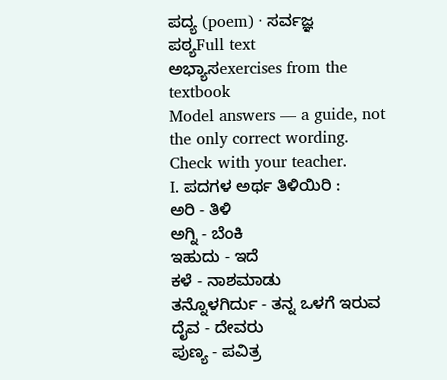ಪದ್ಯ (poem) · ಸರ್ವಜ್ಞ
ಪಠ್ಯFull text
ಅಭ್ಯಾಸexercises from the textbook
Model answers — a guide, not the only correct wording. Check with your teacher.
I. ಪದಗಳ ಅರ್ಥ ತಿಳಿಯಿರಿ :
ಅರಿ - ತಿಳಿ
ಅಗ್ನಿ - ಬೆಂಕಿ
ಇಹುದು - ಇದೆ
ಕಳೆ - ನಾಶಮಾಡು
ತನ್ನೊಳಗಿರ್ದು - ತನ್ನ ಒಳಗೆ ಇರುವ
ದೈವ - ದೇವರು
ಪುಣ್ಯ - ಪವಿತ್ರ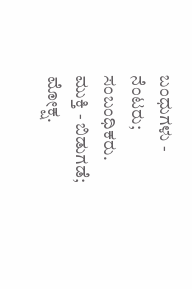ಬಂಧುಗಳು - ನೆಂಟರು; ಸಂಬಂಧಿಕರು.
ಮುಕ್ತಿ - ಬಿಡುಗಡೆ; ಮೋಕ್ಷ.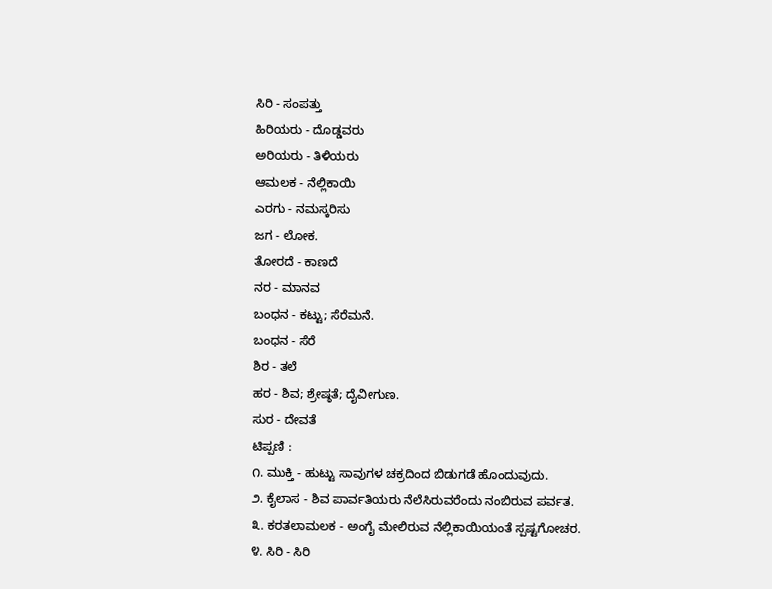ಸಿರಿ - ಸಂಪತ್ತು
ಹಿರಿಯರು - ದೊಡ್ಡವರು
ಅರಿಯರು - ತಿಳಿಯರು
ಆಮಲಕ - ನೆಲ್ಲಿಕಾಯಿ
ಎರಗು - ನಮಸ್ಕರಿಸು
ಜಗ - ಲೋಕ.
ತೋರದೆ - ಕಾಣದೆ
ನರ - ಮಾನವ
ಬಂಧನ - ಕಟ್ಟು; ಸೆರೆಮನೆ.
ಬಂಧನ - ಸೆರೆ
ಶಿರ - ತಲೆ
ಹರ - ಶಿವ; ಶ್ರೇಷ್ಠತೆ; ದೈವೀಗುಣ.
ಸುರ - ದೇವತೆ
ಟಿಪ್ಪಣಿ :
೧. ಮುಕ್ತಿ - ಹುಟ್ಟು ಸಾವುಗಳ ಚಕ್ರದಿಂದ ಬಿಡುಗಡೆ ಹೊಂದುವುದು.
೨. ಕೈಲಾಸ - ಶಿವ ಪಾರ್ವತಿಯರು ನೆಲೆಸಿರುವರೆಂದು ನಂಬಿರುವ ಪರ್ವತ.
೩. ಕರತಲಾಮಲಕ - ಅಂಗೈ ಮೇಲಿರುವ ನೆಲ್ಲಿಕಾಯಿಯಂತೆ ಸ್ಪಷ್ಟಗೋಚರ.
೪. ಸಿರಿ - ಸಿರಿ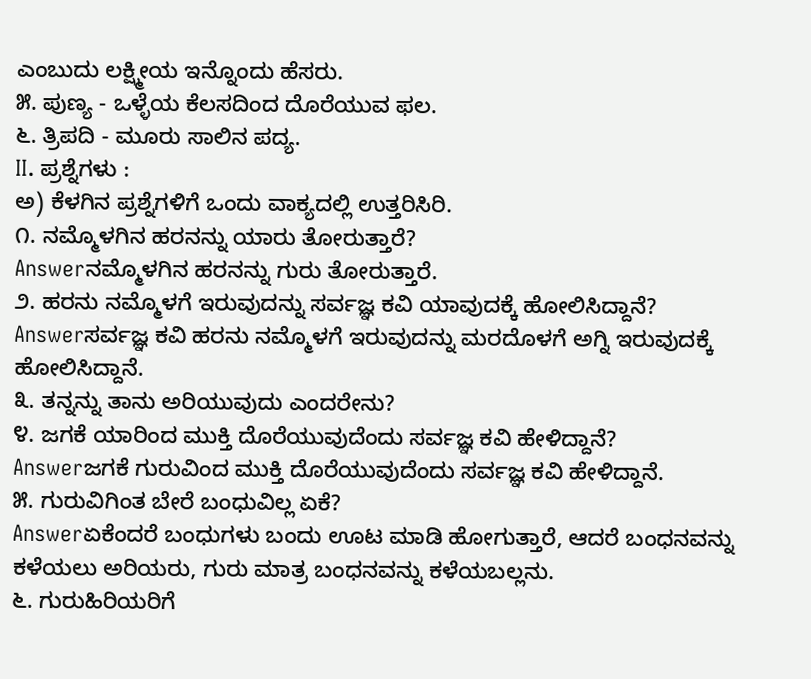ಎಂಬುದು ಲಕ್ಷ್ಮೀಯ ಇನ್ನೊಂದು ಹೆಸರು.
೫. ಪುಣ್ಯ - ಒಳ್ಳೆಯ ಕೆಲಸದಿಂದ ದೊರೆಯುವ ಫಲ.
೬. ತ್ರಿಪದಿ - ಮೂರು ಸಾಲಿನ ಪದ್ಯ.
II. ಪ್ರಶ್ನೆಗಳು :
ಅ) ಕೆಳಗಿನ ಪ್ರಶ್ನೆಗಳಿಗೆ ಒಂದು ವಾಕ್ಯದಲ್ಲಿ ಉತ್ತರಿಸಿರಿ.
೧. ನಮ್ಮೊಳಗಿನ ಹರನನ್ನು ಯಾರು ತೋರುತ್ತಾರೆ?
Answerನಮ್ಮೊಳಗಿನ ಹರನನ್ನು ಗುರು ತೋರುತ್ತಾರೆ.
೨. ಹರನು ನಮ್ಮೊಳಗೆ ಇರುವುದನ್ನು ಸರ್ವಜ್ಞ ಕವಿ ಯಾವುದಕ್ಕೆ ಹೋಲಿಸಿದ್ದಾನೆ?
Answerಸರ್ವಜ್ಞ ಕವಿ ಹರನು ನಮ್ಮೊಳಗೆ ಇರುವುದನ್ನು ಮರದೊಳಗೆ ಅಗ್ನಿ ಇರುವುದಕ್ಕೆ ಹೋಲಿಸಿದ್ದಾನೆ.
೩. ತನ್ನನ್ನು ತಾನು ಅರಿಯುವುದು ಎಂದರೇನು?
೪. ಜಗಕೆ ಯಾರಿಂದ ಮುಕ್ತಿ ದೊರೆಯುವುದೆಂದು ಸರ್ವಜ್ಞ ಕವಿ ಹೇಳಿದ್ದಾನೆ?
Answerಜಗಕೆ ಗುರುವಿಂದ ಮುಕ್ತಿ ದೊರೆಯುವುದೆಂದು ಸರ್ವಜ್ಞ ಕವಿ ಹೇಳಿದ್ದಾನೆ.
೫. ಗುರುವಿಗಿಂತ ಬೇರೆ ಬಂಧುವಿಲ್ಲ ಏಕೆ?
Answerಏಕೆಂದರೆ ಬಂಧುಗಳು ಬಂದು ಊಟ ಮಾಡಿ ಹೋಗುತ್ತಾರೆ, ಆದರೆ ಬಂಧನವನ್ನು ಕಳೆಯಲು ಅರಿಯರು, ಗುರು ಮಾತ್ರ ಬಂಧನವನ್ನು ಕಳೆಯಬಲ್ಲನು.
೬. ಗುರುಹಿರಿಯರಿಗೆ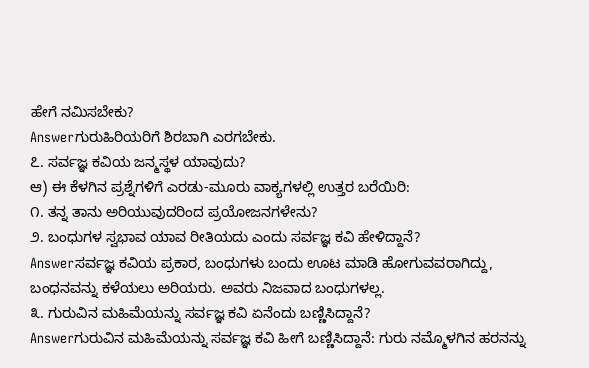ಹೇಗೆ ನಮಿಸಬೇಕು?
Answerಗುರುಹಿರಿಯರಿಗೆ ಶಿರಬಾಗಿ ಎರಗಬೇಕು.
೭. ಸರ್ವಜ್ಞ ಕವಿಯ ಜನ್ಮಸ್ಥಳ ಯಾವುದು?
ಆ) ಈ ಕೆಳಗಿನ ಪ್ರಶ್ನೆಗಳಿಗೆ ಎರಡು-ಮೂರು ವಾಕ್ಯಗಳಲ್ಲಿ ಉತ್ತರ ಬರೆಯಿರಿ:
೧. ತನ್ನ ತಾನು ಅರಿಯುವುದರಿಂದ ಪ್ರಯೋಜನಗಳೇನು?
೨. ಬಂಧುಗಳ ಸ್ವಭಾವ ಯಾವ ರೀತಿಯದು ಎಂದು ಸರ್ವಜ್ಞ ಕವಿ ಹೇಳಿದ್ದಾನೆ?
Answerಸರ್ವಜ್ಞ ಕವಿಯ ಪ್ರಕಾರ, ಬಂಧುಗಳು ಬಂದು ಊಟ ಮಾಡಿ ಹೋಗುವವರಾಗಿದ್ದು, ಬಂಧನವನ್ನು ಕಳೆಯಲು ಅರಿಯರು. ಅವರು ನಿಜವಾದ ಬಂಧುಗಳಲ್ಲ.
೩. ಗುರುವಿನ ಮಹಿಮೆಯನ್ನು ಸರ್ವಜ್ಞ ಕವಿ ಏನೆಂದು ಬಣ್ಣಿಸಿದ್ದಾನೆ?
Answerಗುರುವಿನ ಮಹಿಮೆಯನ್ನು ಸರ್ವಜ್ಞ ಕವಿ ಹೀಗೆ ಬಣ್ಣಿಸಿದ್ದಾನೆ: ಗುರು ನಮ್ಮೊಳಗಿನ ಹರನನ್ನು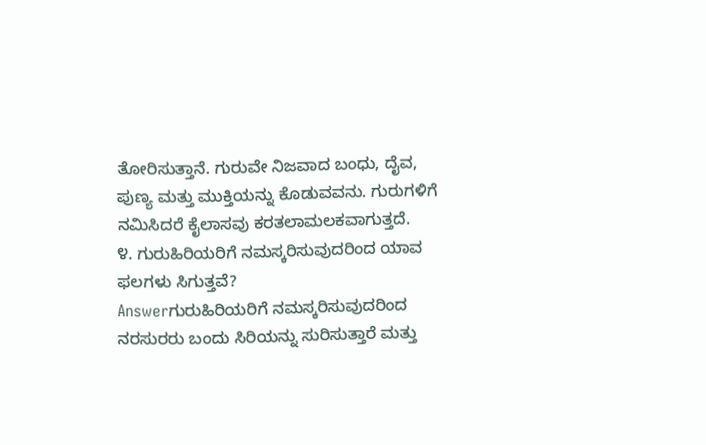ತೋರಿಸುತ್ತಾನೆ. ಗುರುವೇ ನಿಜವಾದ ಬಂಧು, ದೈವ, ಪುಣ್ಯ ಮತ್ತು ಮುಕ್ತಿಯನ್ನು ಕೊಡುವವನು. ಗುರುಗಳಿಗೆ ನಮಿಸಿದರೆ ಕೈಲಾಸವು ಕರತಲಾಮಲಕವಾಗುತ್ತದೆ.
೪. ಗುರುಹಿರಿಯರಿಗೆ ನಮಸ್ಕರಿಸುವುದರಿಂದ ಯಾವ ಫಲಗಳು ಸಿಗುತ್ತವೆ?
Answerಗುರುಹಿರಿಯರಿಗೆ ನಮಸ್ಕರಿಸುವುದರಿಂದ ನರಸುರರು ಬಂದು ಸಿರಿಯನ್ನು ಸುರಿಸುತ್ತಾರೆ ಮತ್ತು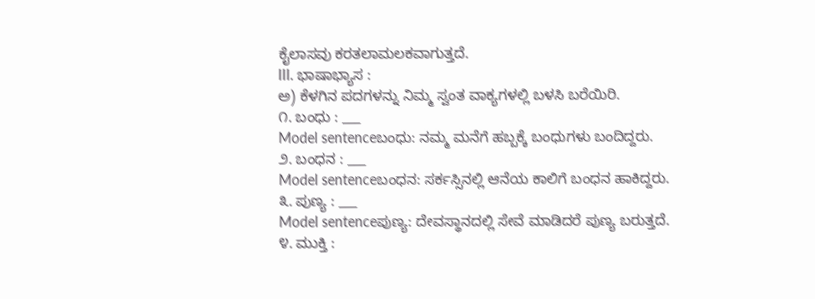ಕೈಲಾಸವು ಕರತಲಾಮಲಕವಾಗುತ್ತದೆ.
III. ಭಾಷಾಭ್ಯಾಸ :
ಅ) ಕೆಳಗಿನ ಪದಗಳನ್ನು ನಿಮ್ಮ ಸ್ವಂತ ವಾಕ್ಯಗಳಲ್ಲಿ ಬಳಸಿ ಬರೆಯಿರಿ.
೧. ಬಂಧು : ___
Model sentenceಬಂಧು: ನಮ್ಮ ಮನೆಗೆ ಹಬ್ಬಕ್ಕೆ ಬಂಧುಗಳು ಬಂದಿದ್ದರು.
೨. ಬಂಧನ : ___
Model sentenceಬಂಧನ: ಸರ್ಕಸ್ಸಿನಲ್ಲಿ ಆನೆಯ ಕಾಲಿಗೆ ಬಂಧನ ಹಾಕಿದ್ದರು.
೩. ಪುಣ್ಯ : ___
Model sentenceಪುಣ್ಯ: ದೇವಸ್ಥಾನದಲ್ಲಿ ಸೇವೆ ಮಾಡಿದರೆ ಪುಣ್ಯ ಬರುತ್ತದೆ.
೪. ಮುಕ್ತಿ :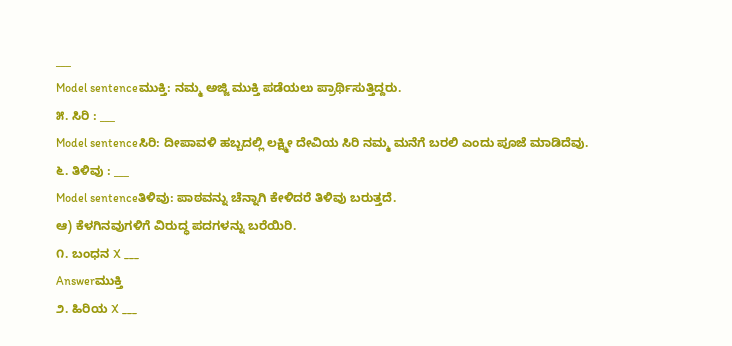___
Model sentenceಮುಕ್ತಿ: ನಮ್ಮ ಅಜ್ಜಿ ಮುಕ್ತಿ ಪಡೆಯಲು ಪ್ರಾರ್ಥಿಸುತ್ತಿದ್ದರು.
೫. ಸಿರಿ : ___
Model sentenceಸಿರಿ: ದೀಪಾವಳಿ ಹಬ್ಬದಲ್ಲಿ ಲಕ್ಷ್ಮೀ ದೇವಿಯ ಸಿರಿ ನಮ್ಮ ಮನೆಗೆ ಬರಲಿ ಎಂದು ಪೂಜೆ ಮಾಡಿದೆವು.
೬. ತಿಳಿವು : ___
Model sentenceತಿಳಿವು: ಪಾಠವನ್ನು ಚೆನ್ನಾಗಿ ಕೇಳಿದರೆ ತಿಳಿವು ಬರುತ್ತದೆ.
ಆ) ಕೆಳಗಿನವುಗಳಿಗೆ ವಿರುದ್ಧ ಪದಗಳನ್ನು ಬರೆಯಿರಿ.
೧. ಬಂಧನ X ___
Answerಮುಕ್ತಿ
೨. ಹಿರಿಯ X ___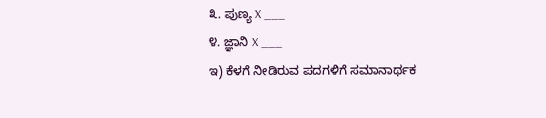೩. ಪುಣ್ಯ X ___
೪. ಜ್ಞಾನಿ X ___
ಇ) ಕೆಳಗೆ ನೀಡಿರುವ ಪದಗಳಿಗೆ ಸಮಾನಾರ್ಥಕ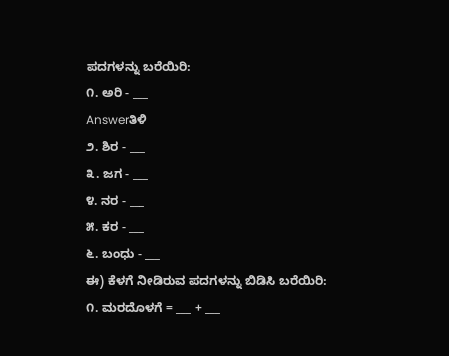ಪದಗಳನ್ನು ಬರೆಯಿರಿ:
೧. ಅರಿ - ___
Answerತಿಳಿ
೨. ಶಿರ - ___
೩. ಜಗ - ___
೪. ನರ - ___
೫. ಕರ - ___
೬. ಬಂಧು - ___
ಈ) ಕೆಳಗೆ ನೀಡಿರುವ ಪದಗಳನ್ನು ಬಿಡಿಸಿ ಬರೆಯಿರಿ:
೧. ಮರದೊಳಗೆ = ___ + ___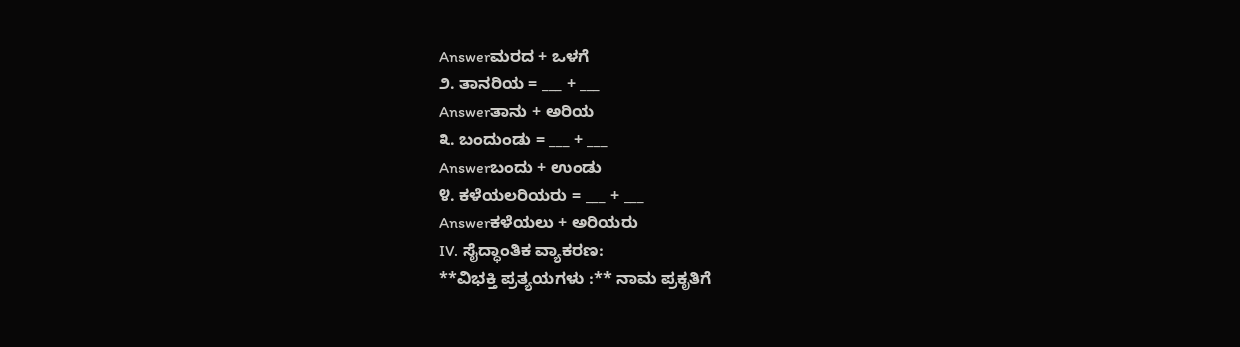Answerಮರದ + ಒಳಗೆ
೨. ತಾನರಿಯ = ___ + ___
Answerತಾನು + ಅರಿಯ
೩. ಬಂದುಂಡು = ___ + ___
Answerಬಂದು + ಉಂಡು
೪. ಕಳೆಯಲರಿಯರು = ___ + ___
Answerಕಳೆಯಲು + ಅರಿಯರು
IV. ಸೈದ್ಧಾಂತಿಕ ವ್ಯಾಕರಣ:
**ವಿಭಕ್ತಿ ಪ್ರತ್ಯಯಗಳು :** ನಾಮ ಪ್ರಕೃತಿಗೆ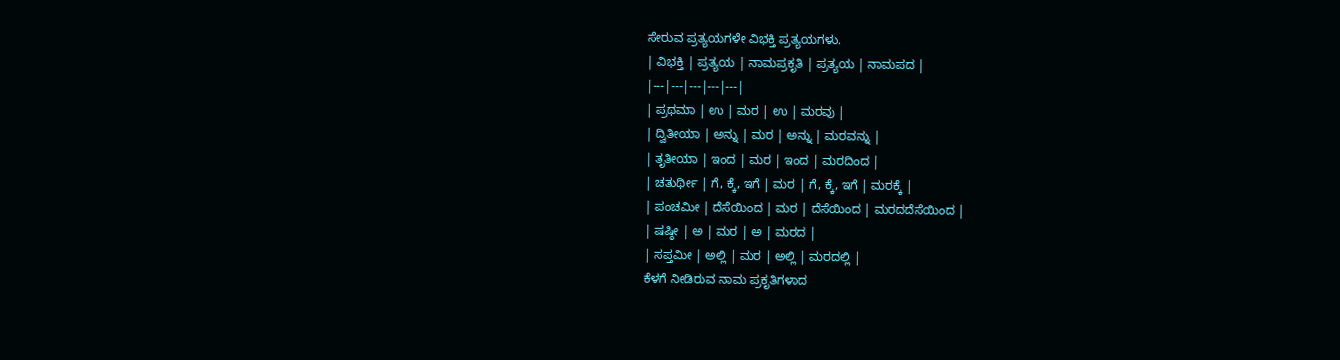ಸೇರುವ ಪ್ರತ್ಯಯಗಳೇ ವಿಭಕ್ತಿ ಪ್ರತ್ಯಯಗಳು.
| ವಿಭಕ್ತಿ | ಪ್ರತ್ಯಯ | ನಾಮಪ್ರಕೃತಿ | ಪ್ರತ್ಯಯ | ನಾಮಪದ |
|---|---|---|---|---|
| ಪ್ರಥಮಾ | ಉ | ಮರ | ಉ | ಮರವು |
| ದ್ವಿತೀಯಾ | ಅನ್ನು | ಮರ | ಅನ್ನು | ಮರವನ್ನು |
| ತೃತೀಯಾ | ಇಂದ | ಮರ | ಇಂದ | ಮರದಿಂದ |
| ಚತುರ್ಥೀ | ಗೆ, ಕ್ಕೆ, ಇಗೆ | ಮರ | ಗೆ, ಕ್ಕೆ, ಇಗೆ | ಮರಕ್ಕೆ |
| ಪಂಚಮೀ | ದೆಸೆಯಿಂದ | ಮರ | ದೆಸೆಯಿಂದ | ಮರದದೆಸೆಯಿಂದ |
| ಷಷ್ಠೀ | ಅ | ಮರ | ಅ | ಮರದ |
| ಸಪ್ತಮೀ | ಅಲ್ಲಿ | ಮರ | ಅಲ್ಲಿ | ಮರದಲ್ಲಿ |
ಕೆಳಗೆ ನೀಡಿರುವ ನಾಮ ಪ್ರಕೃತಿಗಳಾದ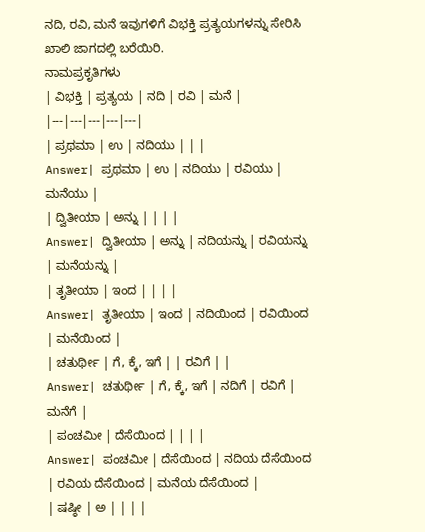ನದಿ, ರವಿ, ಮನೆ ಇವುಗಳಿಗೆ ವಿಭಕ್ತಿ ಪ್ರತ್ಯಯಗಳನ್ನು ಸೇರಿಸಿ ಖಾಲಿ ಜಾಗದಲ್ಲಿ ಬರೆಯಿರಿ.
ನಾಮಪ್ರಕೃತಿಗಳು
| ವಿಭಕ್ತಿ | ಪ್ರತ್ಯಯ | ನದಿ | ರವಿ | ಮನೆ |
|---|---|---|---|---|
| ಪ್ರಥಮಾ | ಉ | ನದಿಯು | | |
Answer| ಪ್ರಥಮಾ | ಉ | ನದಿಯು | ರವಿಯು | ಮನೆಯು |
| ದ್ವಿತೀಯಾ | ಅನ್ನು | | | |
Answer| ದ್ವಿತೀಯಾ | ಅನ್ನು | ನದಿಯನ್ನು | ರವಿಯನ್ನು | ಮನೆಯನ್ನು |
| ತೃತೀಯಾ | ಇಂದ | | | |
Answer| ತೃತೀಯಾ | ಇಂದ | ನದಿಯಿಂದ | ರವಿಯಿಂದ | ಮನೆಯಿಂದ |
| ಚತುರ್ಥೀ | ಗೆ, ಕ್ಕೆ, ಇಗೆ | | ರವಿಗೆ | |
Answer| ಚತುರ್ಥೀ | ಗೆ, ಕ್ಕೆ, ಇಗೆ | ನದಿಗೆ | ರವಿಗೆ | ಮನೆಗೆ |
| ಪಂಚಮೀ | ದೆಸೆಯಿಂದ | | | |
Answer| ಪಂಚಮೀ | ದೆಸೆಯಿಂದ | ನದಿಯ ದೆಸೆಯಿಂದ | ರವಿಯ ದೆಸೆಯಿಂದ | ಮನೆಯ ದೆಸೆಯಿಂದ |
| ಷಷ್ಠೀ | ಅ | | | |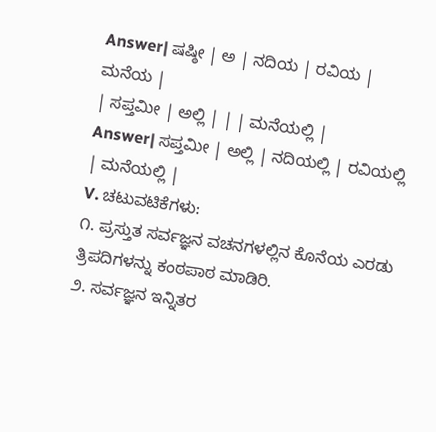Answer| ಷಷ್ಠೀ | ಅ | ನದಿಯ | ರವಿಯ | ಮನೆಯ |
| ಸಪ್ತಮೀ | ಅಲ್ಲಿ | | | ಮನೆಯಲ್ಲಿ |
Answer| ಸಪ್ತಮೀ | ಅಲ್ಲಿ | ನದಿಯಲ್ಲಿ | ರವಿಯಲ್ಲಿ | ಮನೆಯಲ್ಲಿ |
V. ಚಟುವಟಿಕೆಗಳು:
೧. ಪ್ರಸ್ತುತ ಸರ್ವಜ್ಞನ ವಚನಗಳಲ್ಲಿನ ಕೊನೆಯ ಎರಡು ತ್ರಿಪದಿಗಳನ್ನು ಕಂಠಪಾಠ ಮಾಡಿರಿ.
೨. ಸರ್ವಜ್ಞನ ಇನ್ನಿತರ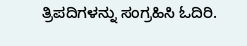ತ್ರಿಪದಿಗಳನ್ನು ಸಂಗ್ರಹಿಸಿ ಓದಿರಿ.